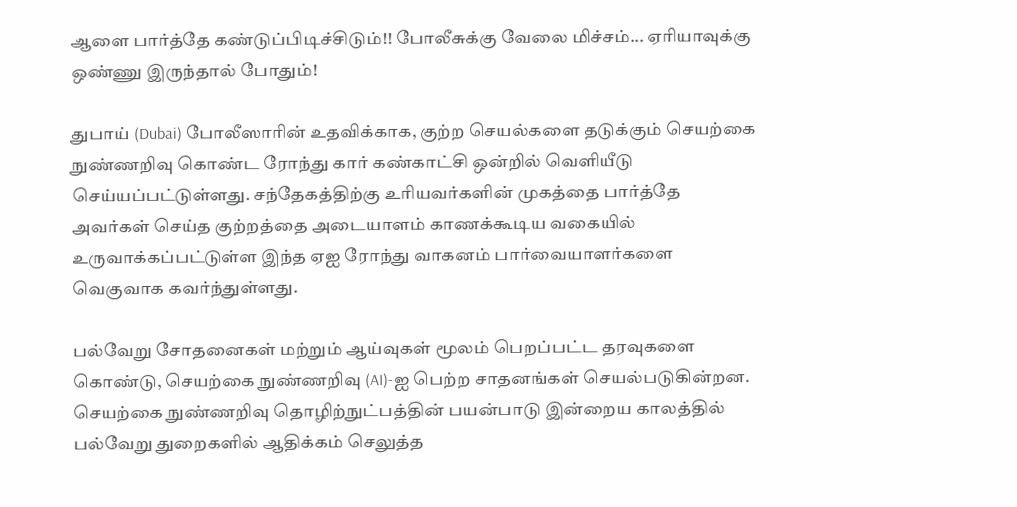ஆளை பார்த்தே கண்டுப்பிடிச்சிடும்!! போலீசுக்கு வேலை மிச்சம்... ஏரியாவுக்கு ஒண்ணு இருந்தால் போதும்!

துபாய் (Dubai) போலீஸாரின் உதவிக்காக, குற்ற செயல்களை தடுக்கும் செயற்கை நுண்ணறிவு கொண்ட ரோந்து கார் கண்காட்சி ஒன்றில் வெளியீடு செய்யப்பட்டுள்ளது. சந்தேகத்திற்கு உரியவர்களின் முகத்தை பார்த்தே அவர்கள் செய்த குற்றத்தை அடையாளம் காணக்கூடிய வகையில் உருவாக்கப்பட்டுள்ள இந்த ஏஐ ரோந்து வாகனம் பார்வையாளர்களை வெகுவாக கவர்ந்துள்ளது.

பல்வேறு சோதனைகள் மற்றும் ஆய்வுகள் மூலம் பெறப்பட்ட தரவுகளை கொண்டு, செயற்கை நுண்ணறிவு (AI)-ஐ பெற்ற சாதனங்கள் செயல்படுகின்றன. செயற்கை நுண்ணறிவு தொழிற்நுட்பத்தின் பயன்பாடு இன்றைய காலத்தில் பல்வேறு துறைகளில் ஆதிக்கம் செலுத்த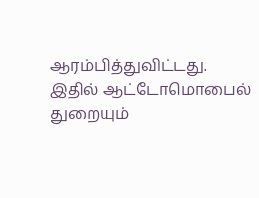ஆரம்பித்துவிட்டது. இதில் ஆட்டோமொபைல் துறையும்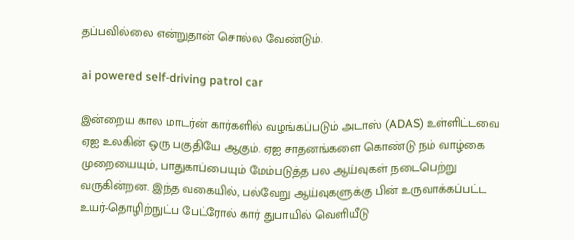தப்பவில்லை என்றுதான் சொல்ல வேண்டும்.

ai powered self-driving patrol car

இன்றைய கால மாடர்ன் கார்களில் வழங்கப்படும் அடாஸ் (ADAS) உள்ளிட்டவை ஏஐ உலகின் ஒரு பகுதியே ஆகும். ஏஐ சாதனங்களை கொண்டு நம் வாழ்கை முறையையும், பாதுகாப்பையும் மேம்படுத்த பல ஆய்வுகள் நடைபெற்று வருகின்றன. இந்த வகையில், பல்வேறு ஆய்வுகளுக்கு பின் உருவாக்கப்பட்ட உயர்-தொழிற்நுட்ப பேட்ரோல் கார் துபாயில் வெளியீடு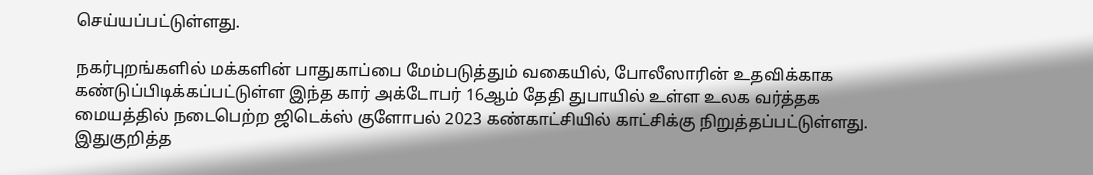செய்யப்பட்டுள்ளது.

நகர்புறங்களில் மக்களின் பாதுகாப்பை மேம்படுத்தும் வகையில், போலீஸாரின் உதவிக்காக கண்டுப்பிடிக்கப்பட்டுள்ள இந்த கார் அக்டோபர் 16ஆம் தேதி துபாயில் உள்ள உலக வர்த்தக மையத்தில் நடைபெற்ற ஜிடெக்ஸ் குளோபல் 2023 கண்காட்சியில் காட்சிக்கு நிறுத்தப்பட்டுள்ளது. இதுகுறித்த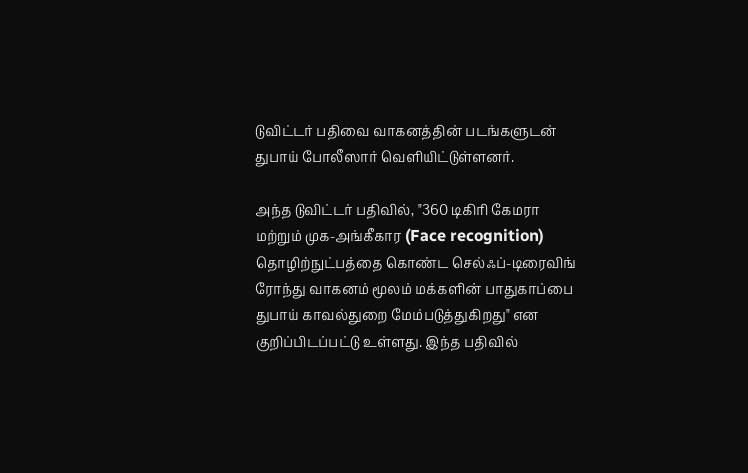டுவிட்டர் பதிவை வாகனத்தின் படங்களுடன் துபாய் போலீஸார் வெளியிட்டுள்ளனர்.

அந்த டுவிட்டர் பதிவில், "360 டிகிரி கேமரா மற்றும் முக-அங்கீகார (Face recognition) தொழிற்நுட்பத்தை கொண்ட செல்ஃப்-டிரைவிங் ரோந்து வாகனம் மூலம் மக்களின் பாதுகாப்பை துபாய் காவல்துறை மேம்படுத்துகிறது" என குறிப்பிடப்பட்டு உள்ளது. இந்த பதிவில்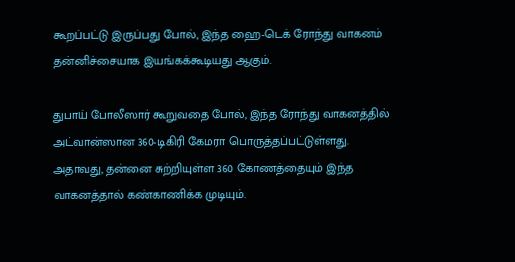கூறப்பட்டு இருப்பது போல், இந்த ஹை-டெக் ரோந்து வாகனம் தன்னிச்சையாக இயங்கக்கூடியது ஆகும்.

துபாய் போலீஸார் கூறுவதை போல், இந்த ரோந்து வாகனத்தில் அட்வான்ஸான 360-டிகிரி கேமரா பொருத்தப்பட்டுள்ளது. அதாவது, தன்னை சுற்றியுள்ள 360 கோணத்தையும் இந்த வாகனத்தால் கண்காணிக்க முடியும்.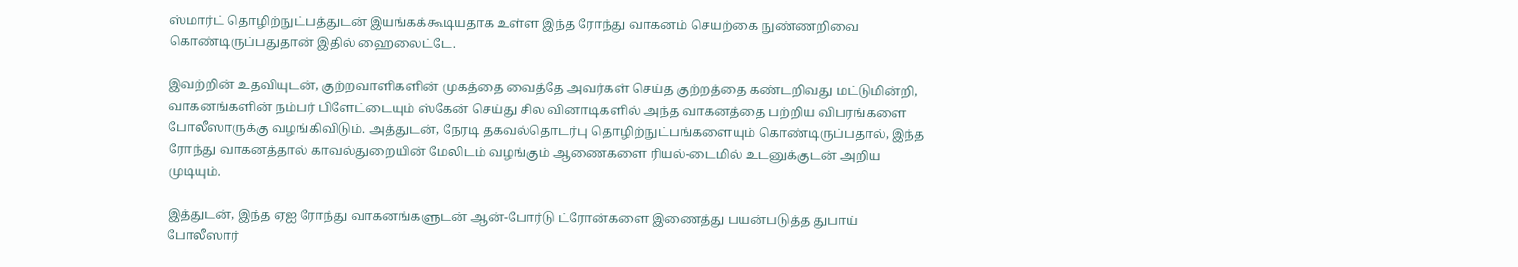ஸ்மார்ட் தொழிற்நுட்பத்துடன் இயங்கக்கூடியதாக உள்ள இந்த ரோந்து வாகனம் செயற்கை நுண்ணறிவை கொண்டிருப்பதுதான் இதில் ஹைலைட்டே.

இவற்றின் உதவியுடன், குற்றவாளிகளின் முகத்தை வைத்தே அவர்கள் செய்த குற்றத்தை கண்டறிவது மட்டுமின்றி, வாகனங்களின் நம்பர் பிளேட்டையும் ஸ்கேன் செய்து சில வினாடிகளில் அந்த வாகனத்தை பற்றிய விபரங்களை போலீஸாருக்கு வழங்கிவிடும். அத்துடன், நேரடி தகவல்தொடர்பு தொழிற்நுட்பங்களையும் கொண்டிருப்பதால், இந்த ரோந்து வாகனத்தால் காவல்துறையின் மேலிடம் வழங்கும் ஆணைகளை ரியல்-டைமில் உடனுக்குடன் அறிய முடியும்.

இத்துடன், இந்த ஏஐ ரோந்து வாகனங்களுடன் ஆன்-போர்டு ட்ரோன்களை இணைத்து பயன்படுத்த துபாய் போலீஸார்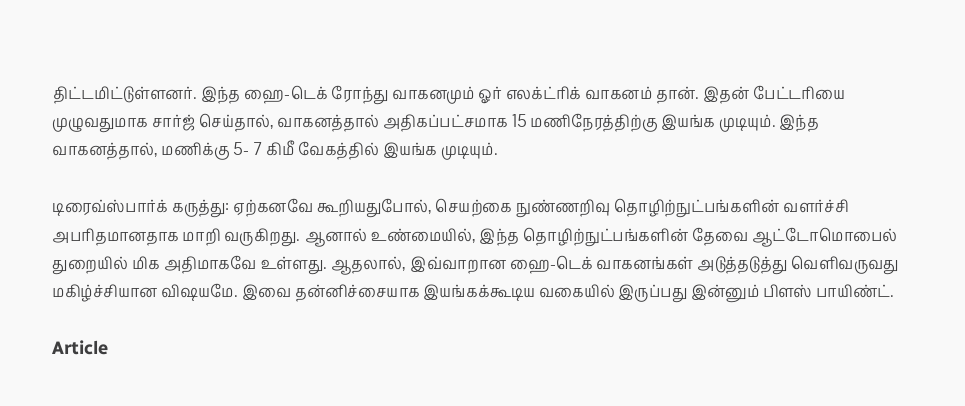திட்டமிட்டுள்ளனர். இந்த ஹை-டெக் ரோந்து வாகனமும் ஓர் எலக்ட்ரிக் வாகனம் தான். இதன் பேட்டரியை முழுவதுமாக சார்ஜ் செய்தால், வாகனத்தால் அதிகப்பட்சமாக 15 மணிநேரத்திற்கு இயங்க முடியும். இந்த வாகனத்தால், மணிக்கு 5- 7 கிமீ வேகத்தில் இயங்க முடியும்.

டிரைவ்ஸ்பார்க் கருத்து: ஏற்கனவே கூறியதுபோல், செயற்கை நுண்ணறிவு தொழிற்நுட்பங்களின் வளர்ச்சி அபரிதமானதாக மாறி வருகிறது. ஆனால் உண்மையில், இந்த தொழிற்நுட்பங்களின் தேவை ஆட்டோமொபைல் துறையில் மிக அதிமாகவே உள்ளது. ஆதலால், இவ்வாறான ஹை-டெக் வாகனங்கள் அடுத்தடுத்து வெளிவருவது மகிழ்ச்சியான விஷயமே. இவை தன்னிச்சையாக இயங்கக்கூடிய வகையில் இருப்பது இன்னும் பிளஸ் பாயிண்ட்.

Article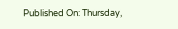Published On: Thursday,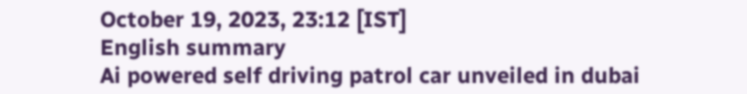October 19, 2023, 23:12 [IST]
English summary
Ai powered self driving patrol car unveiled in dubai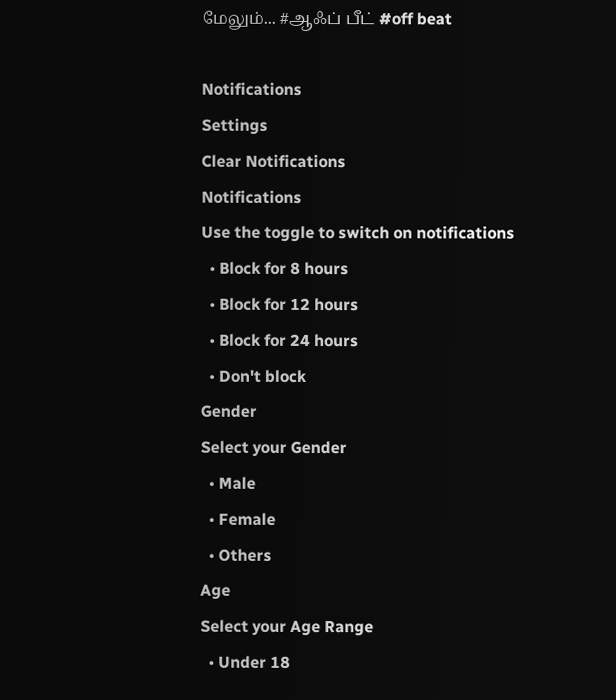மேலும்... #ஆஃப் பீட் #off beat

Notifications
Settings
Clear Notifications
Notifications
Use the toggle to switch on notifications
  • Block for 8 hours
  • Block for 12 hours
  • Block for 24 hours
  • Don't block
Gender
Select your Gender
  • Male
  • Female
  • Others
Age
Select your Age Range
  • Under 18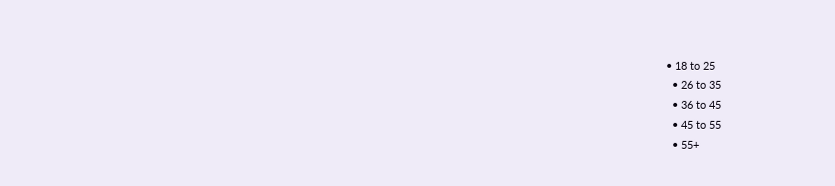• 18 to 25
  • 26 to 35
  • 36 to 45
  • 45 to 55
  • 55+